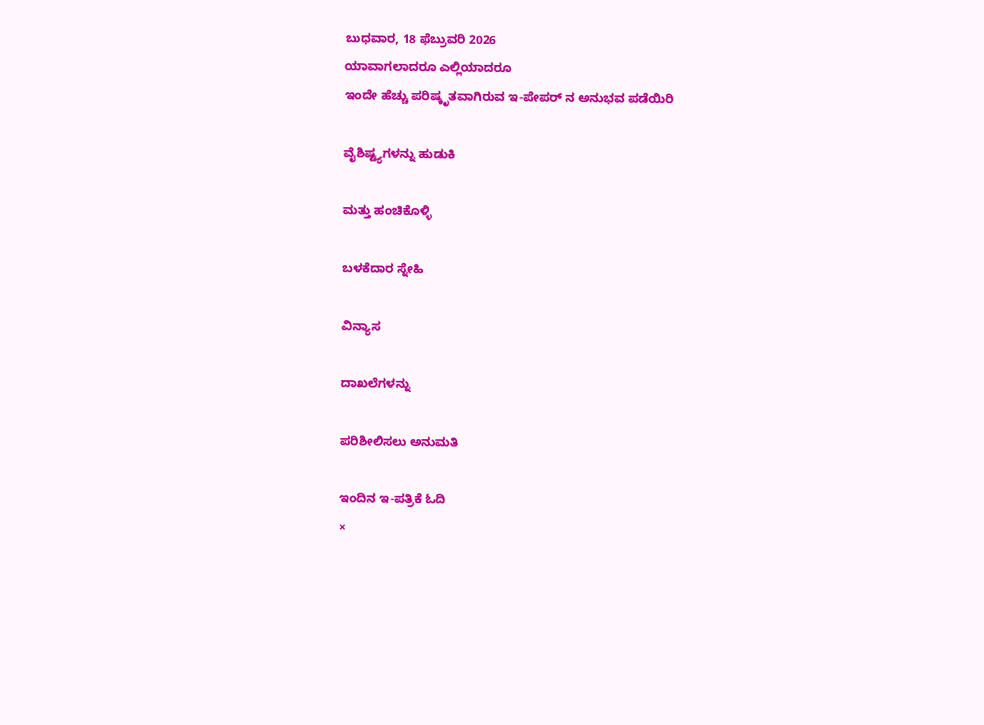ಬುಧವಾರ, 18 ಫೆಬ್ರುವರಿ 2026
ಯಾವಾಗಲಾದರೂ ಎಲ್ಲಿಯಾದರೂ
ಇಂದೇ ಹೆಚ್ಚು ಪರಿಷ್ಕೃತವಾಗಿರುವ ಇ-ಪೇಪರ್ ನ ಅನುಭವ ಪಡೆಯಿರಿ

ವೈಶಿಷ್ಟ್ಯಗಳನ್ನು ಹುಡುಕಿ

ಮತ್ತು ಹಂಚಿಕೊಳ್ಳಿ

ಬಳಕೆದಾರ ಸ್ನೇಹಿ

ವಿನ್ಯಾಸ

ದಾಖಲೆಗಳನ್ನು

ಪರಿಶೀಲಿಸಲು ಅನುಮತಿ

ಇಂದಿನ ಇ-ಪತ್ರಿಕೆ ಓದಿ
×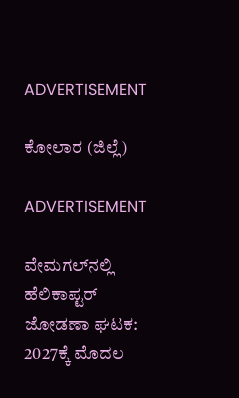ADVERTISEMENT

ಕೋಲಾರ (ಜಿಲ್ಲೆ)

ADVERTISEMENT

ವೇಮಗಲ್‌ನಲ್ಲಿ ಹೆಲಿಕಾಪ್ಟರ್‌ ಜೋಡಣಾ ಘಟಕ: 2027ಕ್ಕೆ ಮೊದಲ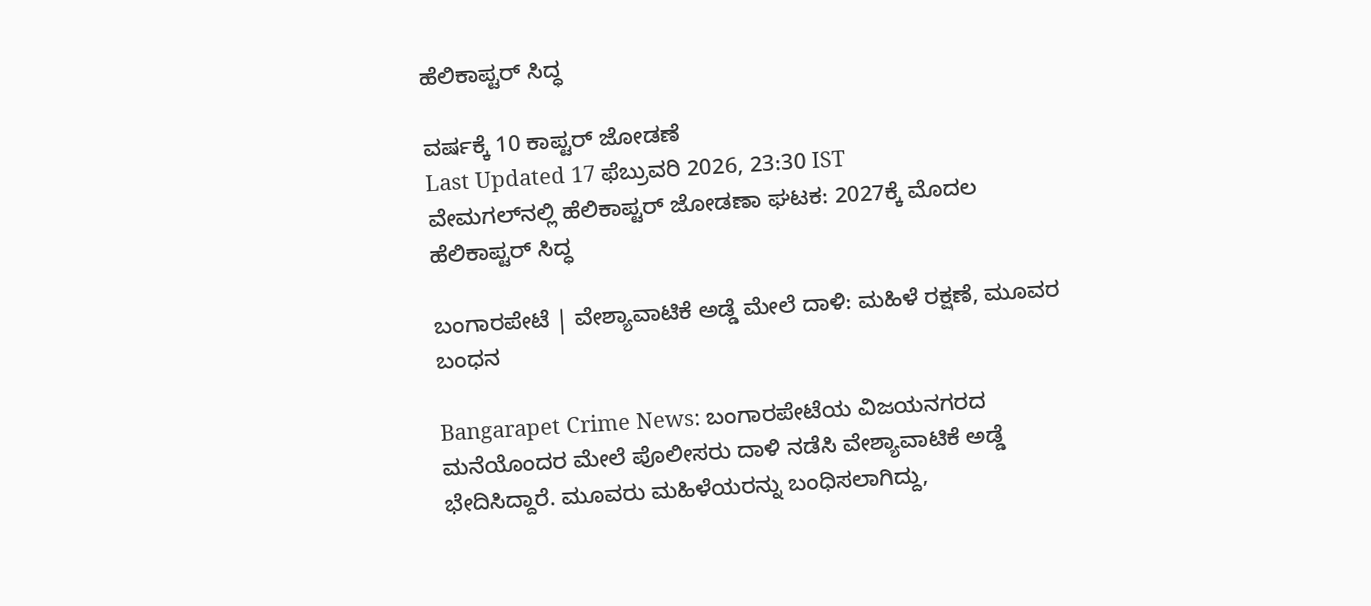ಹೆಲಿಕಾಪ್ಟರ್‌ ಸಿದ್ಧ

ವರ್ಷಕ್ಕೆ 10 ಕಾಪ್ಟರ್‌ ಜೋಡಣೆ
Last Updated 17 ಫೆಬ್ರುವರಿ 2026, 23:30 IST
ವೇಮಗಲ್‌ನಲ್ಲಿ ಹೆಲಿಕಾಪ್ಟರ್‌ ಜೋಡಣಾ ಘಟಕ: 2027ಕ್ಕೆ ಮೊದಲ ಹೆಲಿಕಾಪ್ಟರ್‌ ಸಿದ್ಧ

ಬಂಗಾರಪೇಟೆ | ವೇಶ್ಯಾವಾಟಿಕೆ ಅಡ್ಡೆ ಮೇಲೆ ದಾಳಿ: ಮಹಿಳೆ ರಕ್ಷಣೆ, ಮೂವರ ಬಂಧನ

Bangarapet Crime News: ಬಂಗಾರಪೇಟೆಯ ವಿಜಯನಗರದ ಮನೆಯೊಂದರ ಮೇಲೆ ಪೊಲೀಸರು ದಾಳಿ ನಡೆಸಿ ವೇಶ್ಯಾವಾಟಿಕೆ ಅಡ್ಡೆ ಭೇದಿಸಿದ್ದಾರೆ. ಮೂವರು ಮಹಿಳೆಯರನ್ನು ಬಂಧಿಸಲಾಗಿದ್ದು,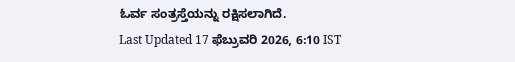ಓರ್ವ ಸಂತ್ರಸ್ತೆಯನ್ನು ರಕ್ಷಿಸಲಾಗಿದೆ.
Last Updated 17 ಫೆಬ್ರುವರಿ 2026, 6:10 IST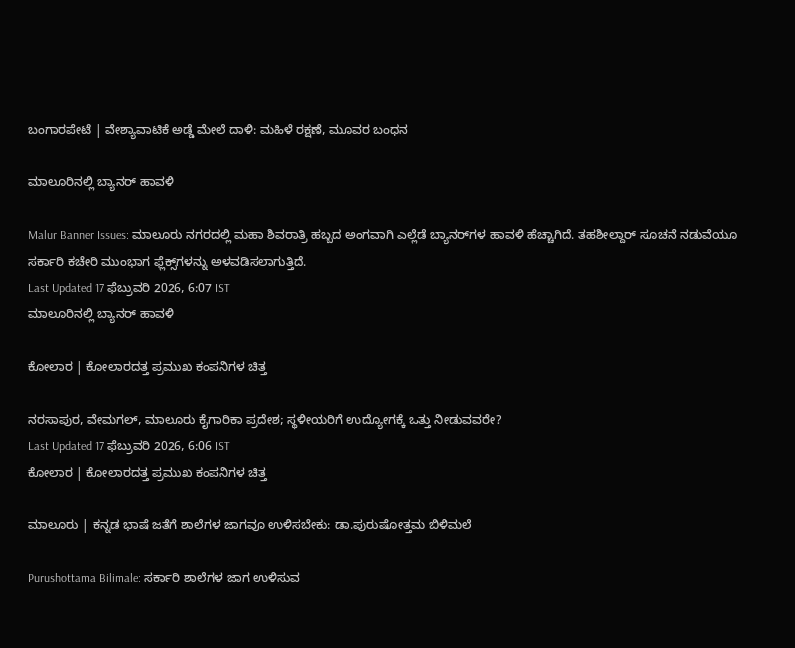ಬಂಗಾರಪೇಟೆ | ವೇಶ್ಯಾವಾಟಿಕೆ ಅಡ್ಡೆ ಮೇಲೆ ದಾಳಿ: ಮಹಿಳೆ ರಕ್ಷಣೆ, ಮೂವರ ಬಂಧನ

ಮಾಲೂರಿನಲ್ಲಿ ಬ್ಯಾನರ್‌ ಹಾವಳಿ

Malur Banner Issues: ಮಾಲೂರು ನಗರದಲ್ಲಿ ಮಹಾ ಶಿವರಾತ್ರಿ ಹಬ್ಬದ ಅಂಗವಾಗಿ ಎಲ್ಲೆಡೆ ಬ್ಯಾನರ್‌ಗಳ ಹಾವಳಿ ಹೆಚ್ಚಾಗಿದೆ. ತಹಶೀಲ್ದಾರ್ ಸೂಚನೆ ನಡುವೆಯೂ ಸರ್ಕಾರಿ ಕಚೇರಿ ಮುಂಭಾಗ ಫ್ಲೆಕ್ಸ್‌ಗಳನ್ನು ಅಳವಡಿಸಲಾಗುತ್ತಿದೆ.
Last Updated 17 ಫೆಬ್ರುವರಿ 2026, 6:07 IST
ಮಾಲೂರಿನಲ್ಲಿ ಬ್ಯಾನರ್‌ ಹಾವಳಿ

ಕೋಲಾರ | ಕೋಲಾರದತ್ತ ಪ್ರಮುಖ ಕಂಪನಿಗಳ ಚಿತ್ತ

ನರಸಾಪುರ, ವೇಮಗಲ್‌, ಮಾಲೂರು ಕೈಗಾರಿಕಾ ಪ್ರದೇಶ; ಸ್ಥಳೀಯರಿಗೆ ಉದ್ಯೋಗಕ್ಕೆ ಒತ್ತು ನೀಡುವವರೇ?
Last Updated 17 ಫೆಬ್ರುವರಿ 2026, 6:06 IST
ಕೋಲಾರ | ಕೋಲಾರದತ್ತ ಪ್ರಮುಖ ಕಂಪನಿಗಳ ಚಿತ್ತ

ಮಾಲೂರು | ಕನ್ನಡ ಭಾಷೆ ಜತೆಗೆ ಶಾಲೆಗಳ ಜಾಗವೂ ಉಳಿಸಬೇಕು: ಡಾ.ಪುರುಷೋತ್ತಮ ಬಿಳಿಮಲೆ

Purushottama Bilimale: ಸರ್ಕಾರಿ ಶಾಲೆಗಳ ಜಾಗ ಉಳಿಸುವ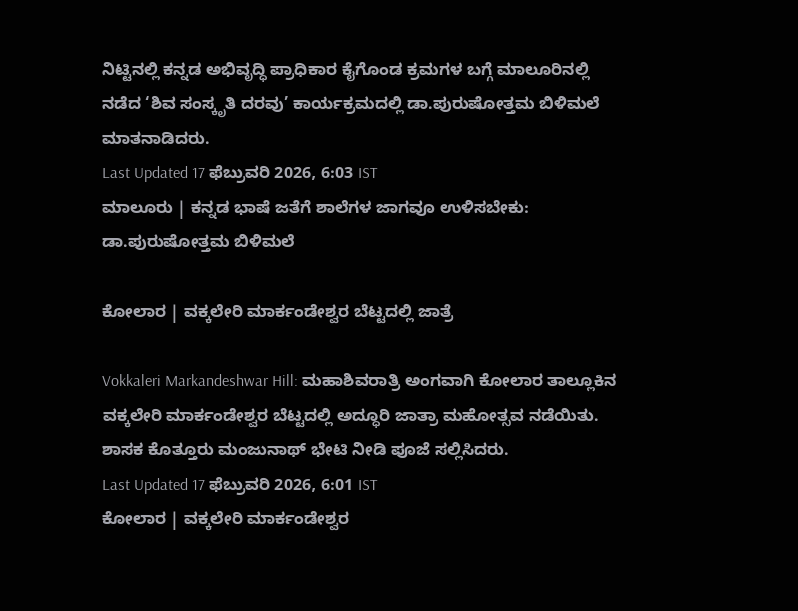ನಿಟ್ಟಿನಲ್ಲಿ ಕನ್ನಡ ಅಭಿವೃದ್ಧಿ ಪ್ರಾಧಿಕಾರ ಕೈಗೊಂಡ ಕ್ರಮಗಳ ಬಗ್ಗೆ ಮಾಲೂರಿನಲ್ಲಿ ನಡೆದ ‘ಶಿವ ಸಂಸ್ಕೃತಿ ದರವು’ ಕಾರ್ಯಕ್ರಮದಲ್ಲಿ ಡಾ.ಪುರುಷೋತ್ತಮ ಬಿಳಿಮಲೆ ಮಾತನಾಡಿದರು.
Last Updated 17 ಫೆಬ್ರುವರಿ 2026, 6:03 IST
ಮಾಲೂರು | ಕನ್ನಡ ಭಾಷೆ ಜತೆಗೆ ಶಾಲೆಗಳ ಜಾಗವೂ ಉಳಿಸಬೇಕು: ಡಾ.ಪುರುಷೋತ್ತಮ ಬಿಳಿಮಲೆ

ಕೋಲಾರ | ವಕ್ಕಲೇರಿ ಮಾರ್ಕಂಡೇಶ್ವರ ಬೆಟ್ಟದಲ್ಲಿ ಜಾತ್ರೆ

Vokkaleri Markandeshwar Hill: ಮಹಾಶಿವರಾತ್ರಿ ಅಂಗವಾಗಿ ಕೋಲಾರ ತಾಲ್ಲೂಕಿನ ವಕ್ಕಲೇರಿ ಮಾರ್ಕಂಡೇಶ್ವರ ಬೆಟ್ಟದಲ್ಲಿ ಅದ್ಧೂರಿ ಜಾತ್ರಾ ಮಹೋತ್ಸವ ನಡೆಯಿತು. ಶಾಸಕ ಕೊತ್ತೂರು ಮಂಜುನಾಥ್ ಭೇಟಿ ನೀಡಿ ಪೂಜೆ ಸಲ್ಲಿಸಿದರು.
Last Updated 17 ಫೆಬ್ರುವರಿ 2026, 6:01 IST
ಕೋಲಾರ | ವಕ್ಕಲೇರಿ ಮಾರ್ಕಂಡೇಶ್ವರ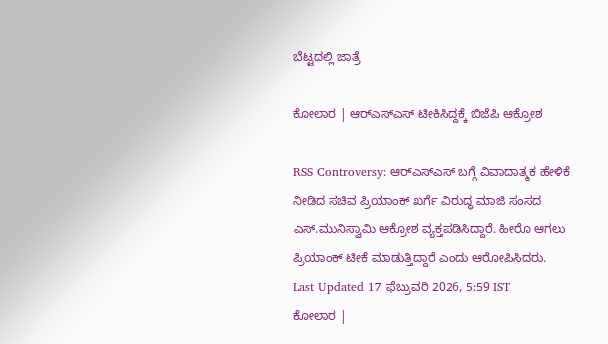ಬೆಟ್ಟದಲ್ಲಿ ಜಾತ್ರೆ

ಕೋಲಾರ | ಆರ್‌ಎಸ್‌ಎಸ್‌ ಟೀಕಿಸಿದ್ದಕ್ಕೆ ಬಿಜೆಪಿ ಆಕ್ರೋಶ

RSS Controversy: ಆರ್‌ಎಸ್‌ಎಸ್ ಬಗ್ಗೆ ವಿವಾದಾತ್ಮಕ ಹೇಳಿಕೆ ನೀಡಿದ ಸಚಿವ ಪ್ರಿಯಾಂಕ್ ಖರ್ಗೆ ವಿರುದ್ಧ ಮಾಜಿ ಸಂಸದ ಎಸ್.ಮುನಿಸ್ವಾಮಿ ಆಕ್ರೋಶ ವ್ಯಕ್ತಪಡಿಸಿದ್ದಾರೆ. ಹೀರೊ ಆಗಲು ಪ್ರಿಯಾಂಕ್ ಟೀಕೆ ಮಾಡುತ್ತಿದ್ದಾರೆ ಎಂದು ಆರೋಪಿಸಿದರು.
Last Updated 17 ಫೆಬ್ರುವರಿ 2026, 5:59 IST
ಕೋಲಾರ |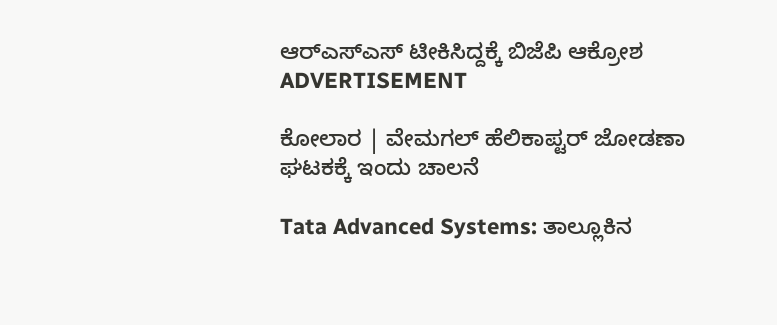ಆರ್‌ಎಸ್‌ಎಸ್‌ ಟೀಕಿಸಿದ್ದಕ್ಕೆ ಬಿಜೆಪಿ ಆಕ್ರೋಶ
ADVERTISEMENT

ಕೋಲಾರ | ವೇಮಗಲ್‌ ಹೆಲಿಕಾಪ್ಟರ್‌ ಜೋಡಣಾ ಘಟಕಕ್ಕೆ ಇಂದು ಚಾಲನೆ

Tata Advanced Systems: ತಾಲ್ಲೂಕಿನ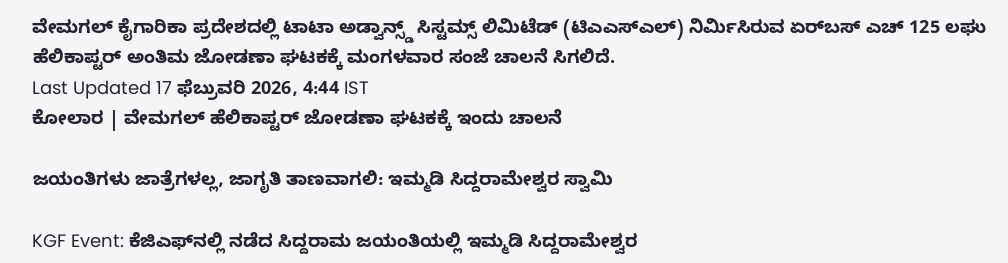ವೇಮಗಲ್‌ ಕೈಗಾರಿಕಾ ಪ್ರದೇಶದಲ್ಲಿ ಟಾಟಾ ಅಡ್ವಾನ್ಸ್ಡ್ ಸಿಸ್ಟಮ್ಸ್ ಲಿಮಿಟೆಡ್‌ (ಟಿಎಎಸ್‌ಎಲ್‌) ನಿರ್ಮಿಸಿರುವ ಏರ್‌ಬಸ್‌ ಎಚ್‌ 125 ಲಘು ಹೆಲಿಕಾಪ್ಟರ್‌ ಅಂತಿಮ ಜೋಡಣಾ ಘಟಕಕ್ಕೆ ಮಂಗಳವಾರ ಸಂಜೆ ಚಾಲನೆ ಸಿಗಲಿದೆ.
Last Updated 17 ಫೆಬ್ರುವರಿ 2026, 4:44 IST
ಕೋಲಾರ | ವೇಮಗಲ್‌ ಹೆಲಿಕಾಪ್ಟರ್‌ ಜೋಡಣಾ ಘಟಕಕ್ಕೆ ಇಂದು ಚಾಲನೆ

ಜಯಂತಿಗಳು ಜಾತ್ರೆಗಳಲ್ಲ, ಜಾಗೃತಿ ತಾಣವಾಗಲಿ: ಇಮ್ಮಡಿ ಸಿದ್ದರಾಮೇಶ್ವರ ಸ್ವಾಮಿ

KGF Event: ಕೆಜಿಎಫ್‌ನಲ್ಲಿ ನಡೆದ ಸಿದ್ದರಾಮ ಜಯಂತಿಯಲ್ಲಿ ಇಮ್ಮಡಿ ಸಿದ್ದರಾಮೇಶ್ವರ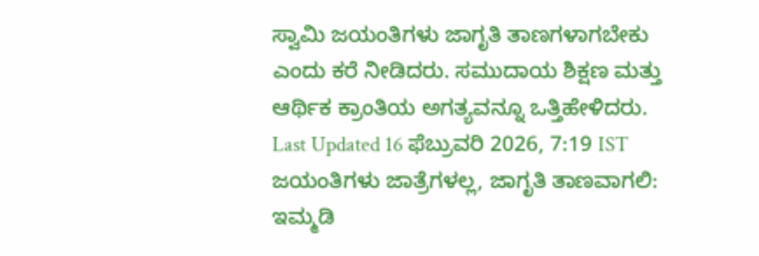ಸ್ವಾಮಿ ಜಯಂತಿಗಳು ಜಾಗೃತಿ ತಾಣಗಳಾಗಬೇಕು ಎಂದು ಕರೆ ನೀಡಿದರು. ಸಮುದಾಯ ಶಿಕ್ಷಣ ಮತ್ತು ಆರ್ಥಿಕ ಕ್ರಾಂತಿಯ ಅಗತ್ಯವನ್ನೂ ಒತ್ತಿಹೇಳಿದರು.
Last Updated 16 ಫೆಬ್ರುವರಿ 2026, 7:19 IST
ಜಯಂತಿಗಳು ಜಾತ್ರೆಗಳಲ್ಲ, ಜಾಗೃತಿ ತಾಣವಾಗಲಿ: ಇಮ್ಮಡಿ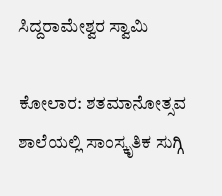ಸಿದ್ದರಾಮೇಶ್ವರ ಸ್ವಾಮಿ

ಕೋಲಾರ: ಶತಮಾನೋತ್ಸವ ಶಾಲೆಯಲ್ಲಿ ಸಾಂಸ್ಕೃತಿಕ ಸುಗ್ಗಿ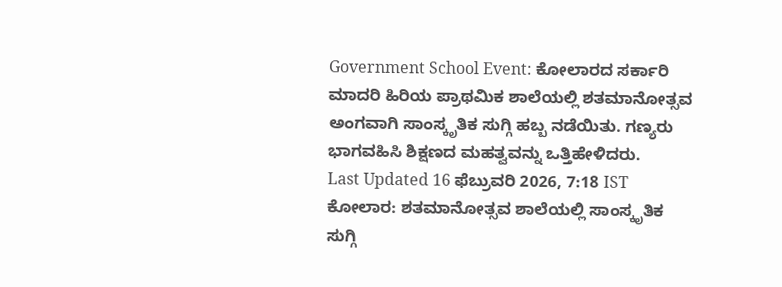Government School Event: ಕೋಲಾರದ ಸರ್ಕಾರಿ ಮಾದರಿ ಹಿರಿಯ ಪ್ರಾಥಮಿಕ ಶಾಲೆಯಲ್ಲಿ ಶತಮಾನೋತ್ಸವ ಅಂಗವಾಗಿ ಸಾಂಸ್ಕೃತಿಕ ಸುಗ್ಗಿ ಹಬ್ಬ ನಡೆಯಿತು. ಗಣ್ಯರು ಭಾಗವಹಿಸಿ ಶಿಕ್ಷಣದ ಮಹತ್ವವನ್ನು ಒತ್ತಿಹೇಳಿದರು.
Last Updated 16 ಫೆಬ್ರುವರಿ 2026, 7:18 IST
ಕೋಲಾರ: ಶತಮಾನೋತ್ಸವ ಶಾಲೆಯಲ್ಲಿ ಸಾಂಸ್ಕೃತಿಕ ಸುಗ್ಗಿ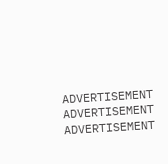ADVERTISEMENT
ADVERTISEMENT
ADVERTISEMENT